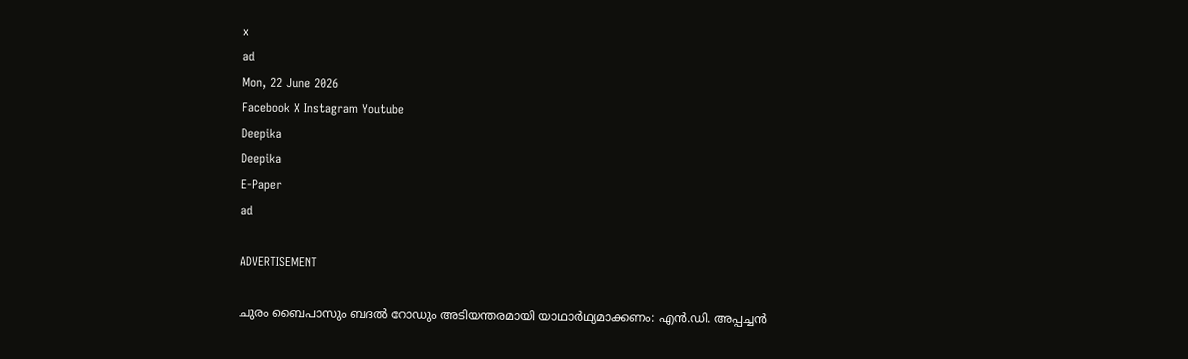x
ad
Mon, 22 June 2026
Facebook X Instagram Youtube
Deepika
Deepika
E-Paper
ad

ADVERTISEMENT

ചുരം ബൈപാസും ബദല്‍ റോഡും അടിയന്തരമായി യാഥാര്‍ഥ്യമാക്കണം: എന്‍.ഡി. അപ്പച്ചന്‍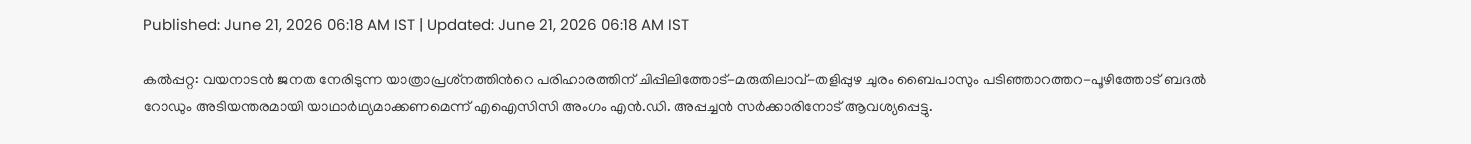Published: June 21, 2026 06:18 AM IST | Updated: June 21, 2026 06:18 AM IST

കല്‍പ്പറ്റ: വയനാടന്‍ ജനത നേരിടുന്ന യാത്രാപ്രശ്‌നത്തിന്‍റെ പരിഹാരത്തിന് ചിപ്പിലിത്തോട്-മരുതിലാവ്-തളിപ്പുഴ ചുരം ബൈപാസും പടിഞ്ഞാറത്തറ-പൂഴിത്തോട് ബദല്‍ റോഡും അടിയന്തരമായി യാഥാര്‍ഥ്യമാക്കണമെന്ന് എഐസിസി അംഗം എന്‍.ഡി. അപ്പച്ചന്‍ സര്‍ക്കാരിനോട് ആവശ്യപ്പെട്ടു.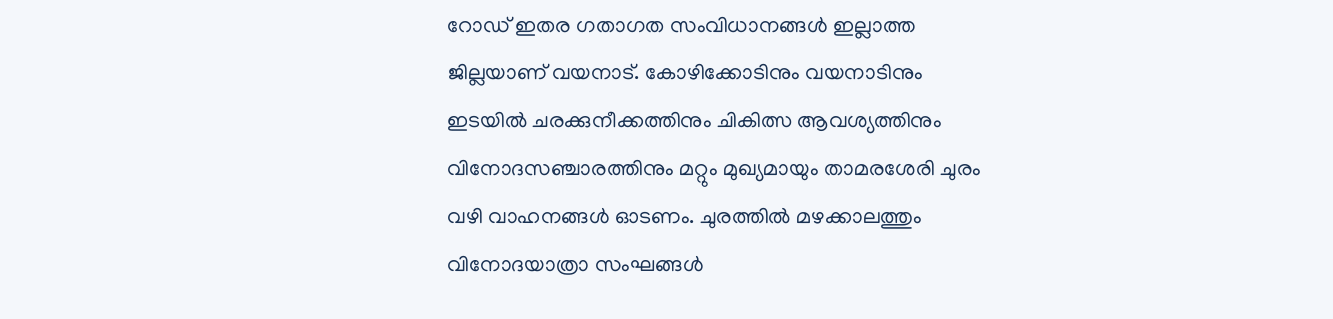റോഡ് ഇതര ഗതാഗത സംവിധാനങ്ങള്‍ ഇല്ലാത്ത ജില്ലയാണ് വയനാട്. കോഴിക്കോടിനും വയനാടിനും ഇടയില്‍ ചരക്കുനീക്കത്തിനും ചികിത്സ ആവശ്യത്തിനും വിനോദസഞ്ചാരത്തിനും മറ്റും മുഖ്യമായും താമരശേരി ചുരം വഴി വാഹനങ്ങള്‍ ഓടണം. ചുരത്തില്‍ മഴക്കാലത്തും വിനോദയാത്രാ സംഘങ്ങള്‍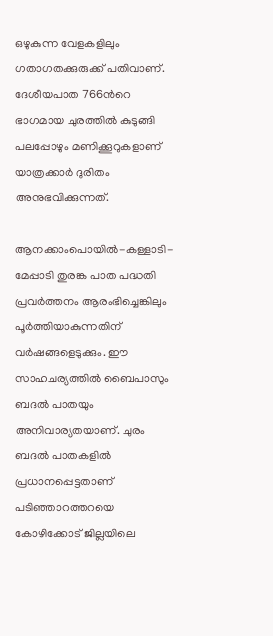ഒഴുകുന്ന വേളകളിലും ഗതാഗതക്കുരുക്ക് പതിവാണ്. ദേശീയപാത 766ന്‍റെ ഭാഗമായ ചുരത്തില്‍ കുടുങ്ങി പലപ്പോഴും മണിക്കൂറുകളാണ് യാത്രക്കാര്‍ ദുരിതം അനുഭവിക്കുന്നത്.

ആനക്കാംപൊയില്‍-കള്ളാടി-മേപ്പാടി തുരങ്ക പാത പദ്ധതി പ്രവര്‍ത്തനം ആരംഭിച്ചെങ്കിലും പൂര്‍ത്തിയാകുന്നതിന് വര്‍ഷങ്ങളെടുക്കും. ഈ സാഹചര്യത്തില്‍ ബൈപാസും ബദല്‍ പാതയും അനിവാര്യതയാണ്. ചുരം ബദല്‍ പാതകളില്‍ പ്രധാനപ്പെട്ടതാണ് പടിഞ്ഞാറത്തറയെ കോഴിക്കോട് ജില്ലയിലെ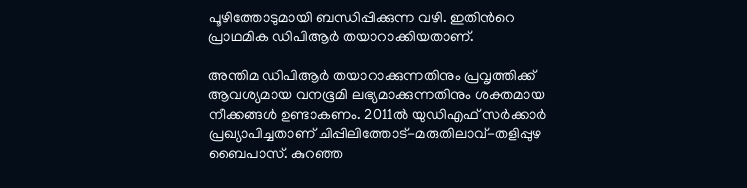പൂഴിത്തോടുമായി ബന്ധിപ്പിക്കുന്ന വഴി. ഇതിന്‍റെ പ്രാഥമിക ഡിപിആര്‍ തയാറാക്കിയതാണ്.

അന്തിമ ഡിപിആര്‍ തയാറാക്കുന്നതിനും പ്രവൃത്തിക്ക് ആവശ്യമായ വനഭൂമി ലഭ്യമാക്കുന്നതിനും ശക്തമായ നീക്കങ്ങള്‍ ഉണ്ടാകണം. 2011ല്‍ യുഡിഎഫ് സര്‍ക്കാര്‍ പ്രഖ്യാപിച്ചതാണ് ചിപ്പിലിത്തോട്-മരുതിലാവ്-തളിപ്പുഴ ബൈപാസ്. കുറഞ്ഞ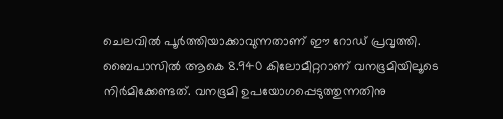ചെലവില്‍ പൂര്‍ത്തിയാക്കാവുന്നതാണ് ഈ റോഡ് പ്രവൃത്തി. ബൈപാസില്‍ ആകെ 8.940 കിലോമീറ്ററാണ് വനഭൂമിയിലൂടെ നിര്‍മിക്കേണ്ടത്. വനഭൂമി ഉപയോഗപ്പെടുത്തുന്നതിനു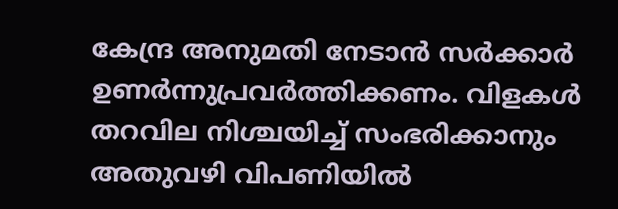കേന്ദ്ര അനുമതി നേടാന്‍ സര്‍ക്കാര്‍ ഉണര്‍ന്നുപ്രവര്‍ത്തിക്കണം. വിളകള്‍ തറവില നിശ്ചയിച്ച് സംഭരിക്കാനും അതുവഴി വിപണിയില്‍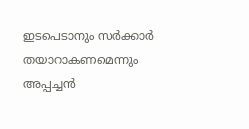ഇടപെടാനും സര്‍ക്കാര്‍ തയാറാകണമെന്നും അപ്പച്ചന്‍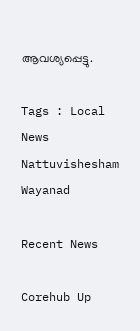ആവശ്യപ്പെട്ടു.

Tags : Local News Nattuvishesham Wayanad

Recent News

Corehub Up